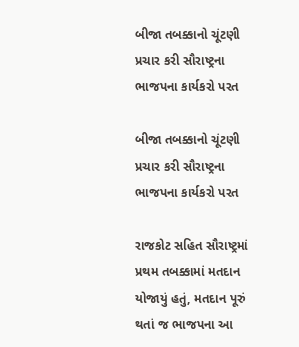બીજા તબક્કાનો ચૂંટણી પ્રચાર કરી સૌરાષ્ટ્રના ભાજપના કાર્યકરો પરત

બીજા તબક્કાનો ચૂંટણી પ્રચાર કરી સૌરાષ્ટ્રના ભાજપના કાર્યકરો પરત

રાજકોટ સહિત સૌરાષ્ટ્રમાં પ્રથમ તબક્કામાં મતદાન યોજાયું હતું, મતદાન પૂરું થતાં જ ભાજપના આ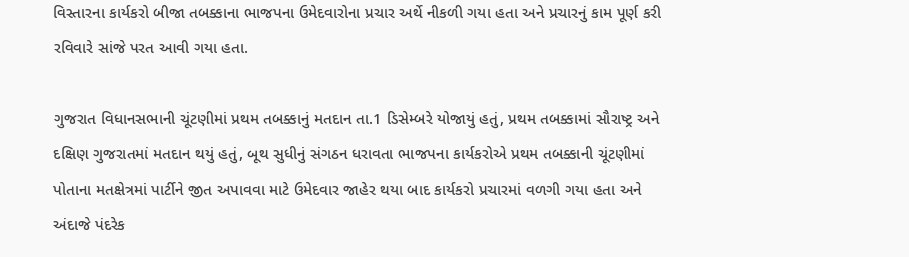વિસ્તારના કાર્યકરો બીજા તબક્કાના ભાજપના ઉમેદવારોના પ્રચાર અર્થે નીકળી ગયા હતા અને પ્રચારનું કામ પૂર્ણ કરી રવિવારે સાંજે પરત આવી ગયા હતા.

ગુજરાત વિધાનસભાની ચૂંટણીમાં પ્રથમ તબક્કાનું મતદાન તા.1 ડિસેમ્બરે યોજાયું હતું, પ્રથમ તબક્કામાં સૌરાષ્ટ્ર અને દક્ષિણ ગુજરાતમાં મતદાન થયું હતું, બૂથ સુધીનું સંગઠન ધરાવતા ભાજપના કાર્યકરોએ પ્રથમ તબક્કાની ચૂંટણીમાં પોતાના મતક્ષેત્રમાં પાર્ટીને જીત અપાવવા માટે ઉમેદવાર જાહેર થયા બાદ કાર્યકરો પ્રચારમાં વળગી ગયા હતા અને અંદાજે પંદરેક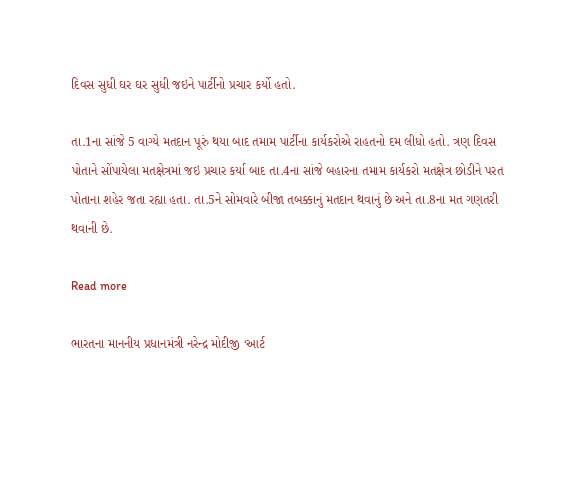દિવસ સુધી ઘર ઘર સુધી જઇને પાર્ટીનો પ્રચાર કર્યો હતો.

તા.1ના સાંજે 5 વાગ્યે મતદાન પૂરું થયા બાદ તમામ પાર્ટીના કાર્યકરોએ રાહતનો દમ લીધો હતો. ત્રણ દિવસ પોતાને સોંપાયેલા મતક્ષેત્રમાં જઇ પ્રચાર કર્યા બાદ તા.4ના સાંજે બહારના તમામ કાર્યકરો મતક્ષેત્ર છોડીને પરત પોતાના શહેર જતા રહ્યા હતા. તા.5ને સોમવારે બીજા તબક્કાનું મતદાન થવાનું છે અને તા.8ના મત ગણતરી થવાની છે.

Read more

ભારતના માનનીય પ્રધાનમંત્રી નરેન્દ્ર મોદીજી ‘આર્ટ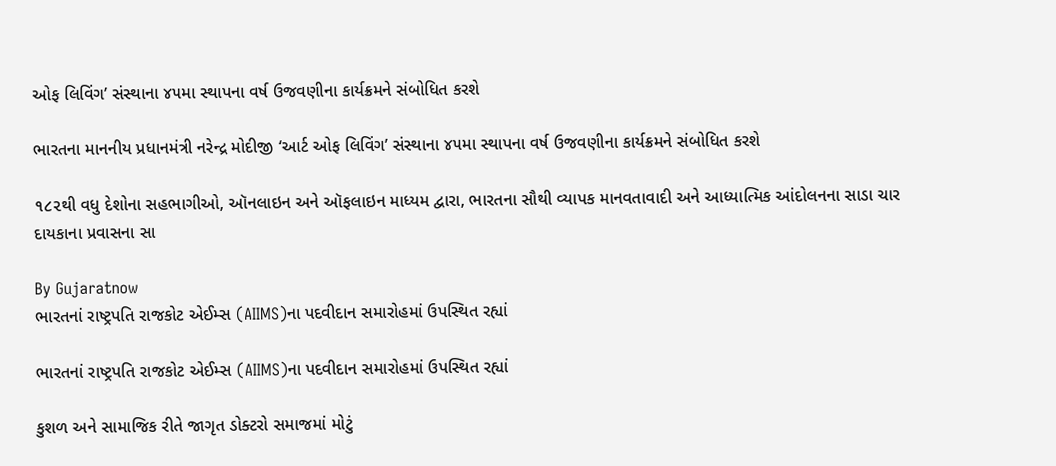ઓફ લિવિંગ’ સંસ્થાના ૪૫મા સ્થાપના વર્ષ ઉજવણીના કાર્યક્રમને સંબોધિત કરશે

ભારતના માનનીય પ્રધાનમંત્રી નરેન્દ્ર મોદીજી ‘આર્ટ ઓફ લિવિંગ’ સંસ્થાના ૪૫મા સ્થાપના વર્ષ ઉજવણીના કાર્યક્રમને સંબોધિત કરશે

૧૮૨થી વધુ દેશોના સહભાગીઓ, ઑનલાઇન અને ઑફલાઇન માધ્યમ દ્વારા, ભારતના સૌથી વ્યાપક માનવતાવાદી અને આધ્યાત્મિક આંદોલનના સાડા ચાર દાયકાના પ્રવાસના સા

By Gujaratnow
ભારતનાં રાષ્ટ્રપતિ રાજકોટ એઈમ્સ (AIIMS)ના પદવીદાન સમારોહમાં ઉપસ્થિત રહ્યાં

ભારતનાં રાષ્ટ્રપતિ રાજકોટ એઈમ્સ (AIIMS)ના પદવીદાન સમારોહમાં ઉપસ્થિત રહ્યાં

કુશળ અને સામાજિક રીતે જાગૃત ડોક્ટરો સમાજમાં મોટું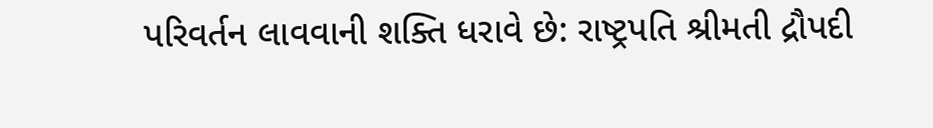પરિવર્તન લાવવાની શક્તિ ધરાવે છે: રાષ્ટ્રપતિ શ્રીમતી દ્રૌપદી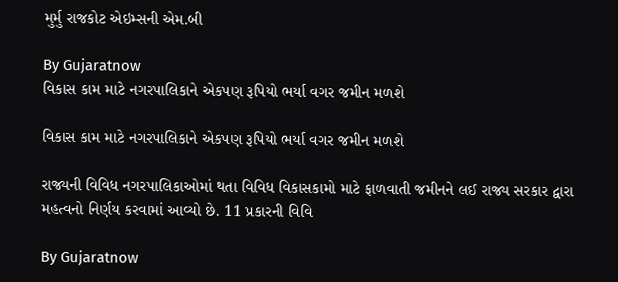મુર્મુ રાજકોટ એઇમ્સની એમ.બી

By Gujaratnow
વિકાસ કામ માટે નગરપાલિકાને એકપણ રૂપિયો ભર્યા વગર જમીન મળશે

વિકાસ કામ માટે નગરપાલિકાને એકપણ રૂપિયો ભર્યા વગર જમીન મળશે

રાજ્યની વિવિધ નગરપાલિકાઓમાં થતા વિવિધ વિકાસકામો માટે ફાળવાતી જમીનને લઈ રાજ્ય સરકાર દ્વારા મહત્વનો નિર્ણય કરવામાં આવ્યો છે. 11 પ્રકારની વિવિ

By Gujaratnow